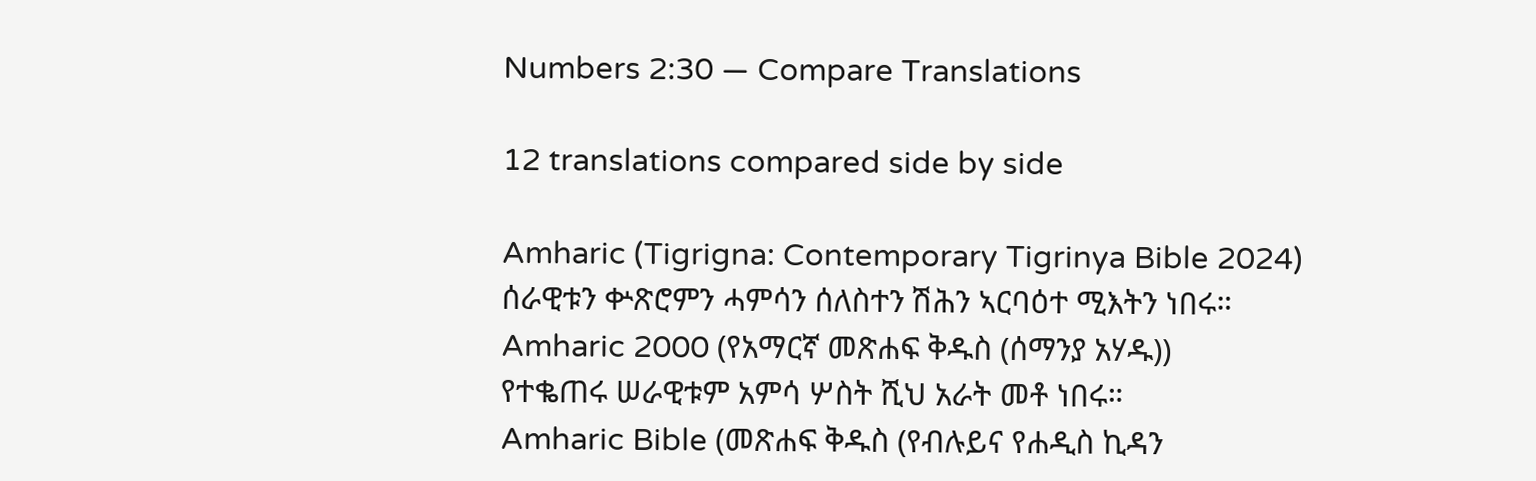Numbers 2:30 — Compare Translations

12 translations compared side by side

Amharic (Tigrigna: Contemporary Tigrinya Bible 2024)
ሰራዊቱን ቍጽሮምን ሓምሳን ሰለስተን ሽሕን ኣርባዕተ ሚእትን ነበሩ።
Amharic 2000 (የአማርኛ መጽሐፍ ቅዱስ (ሰማንያ አሃዱ))
የተቈጠሩ ሠራዊቱም አምሳ ሦስት ሺህ አራት መቶ ነበሩ።
Amharic Bible (መጽሐፍ ቅዱስ (የብሉይና የሐዲስ ኪዳን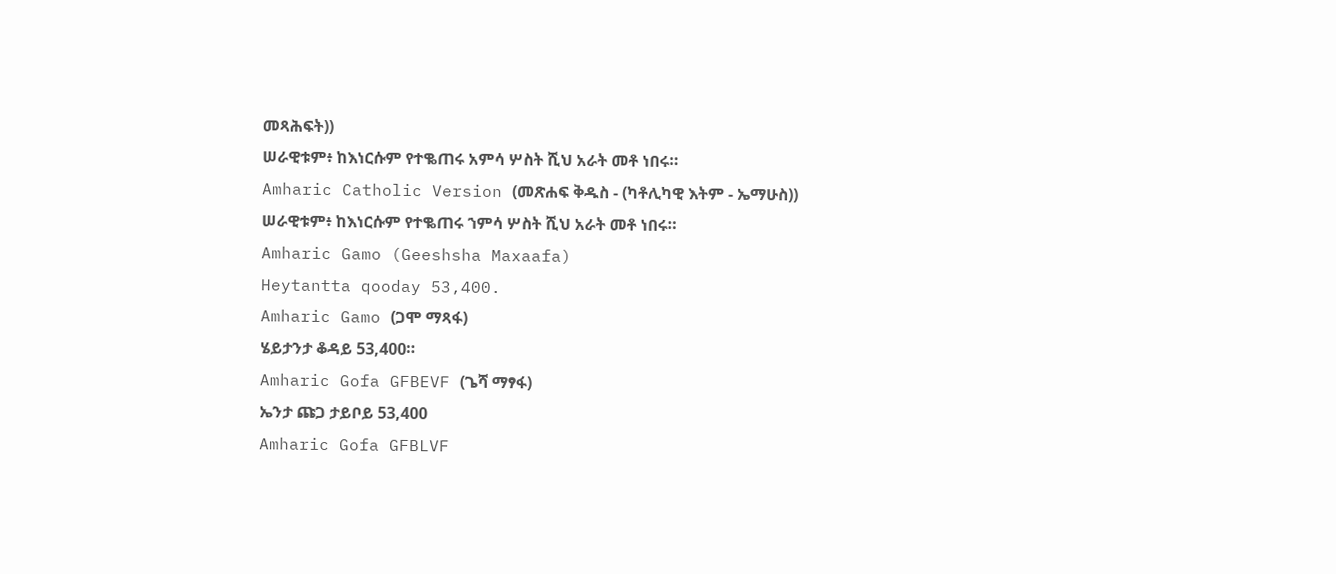መጻሕፍት))
ሠራዊቱም፥ ከእነርሱም የተቈጠሩ አምሳ ሦስት ሺህ አራት መቶ ነበሩ።
Amharic Catholic Version (መጽሐፍ ቅዱስ - (ካቶሊካዊ እትም - ኤማሁስ))
ሠራዊቱም፥ ከእነርሱም የተቈጠሩ ኀምሳ ሦስት ሺህ አራት መቶ ነበሩ።
Amharic Gamo (Geeshsha Maxaafa)
Heytantta qooday 53,400.
Amharic Gamo (ጋሞ ማጻፋ)
ሄይታንታ ቆዳይ 53,400።
Amharic Gofa GFBEVF (ጌሻ ማፃፋ)
ኤንታ ጩጋ ታይቦይ 53,400
Amharic Gofa GFBLVF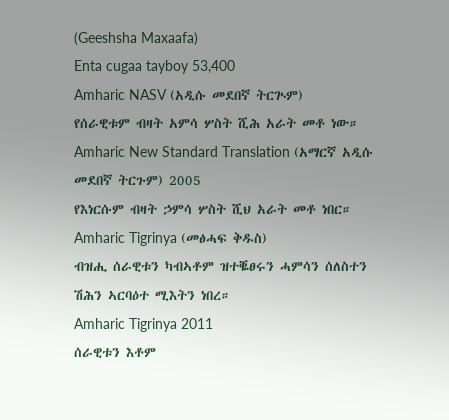(Geeshsha Maxaafa)
Enta cugaa tayboy 53,400
Amharic NASV (አዲሱ መደበኛ ትርጒም)
የሰራዊቱም ብዛት አምሳ ሦስት ሺሕ አራት መቶ ነው።
Amharic New Standard Translation (አማርኛ አዲሱ መደበኛ ትርጉም) 2005
የእነርሱም ብዛት ኃምሳ ሦስት ሺህ አራት መቶ ነበር።
Amharic Tigrinya (መፅሓፍ ቅዱስ)
ብዝሒ ሰራዊቱን ካብኣቶም ዝተቘፀሩን ሓምሳን ሰለስተን ሽሕን ኣርባዕተ ሚእትን ነበረ።
Amharic Tigrinya 2011
ሰራዊቱን እቶም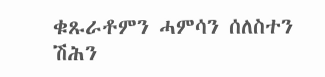ቁጹራቶምን ሓምሳን ሰለስተን ሽሕን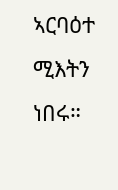ኣርባዕተ ሚእትን ነበሩ።